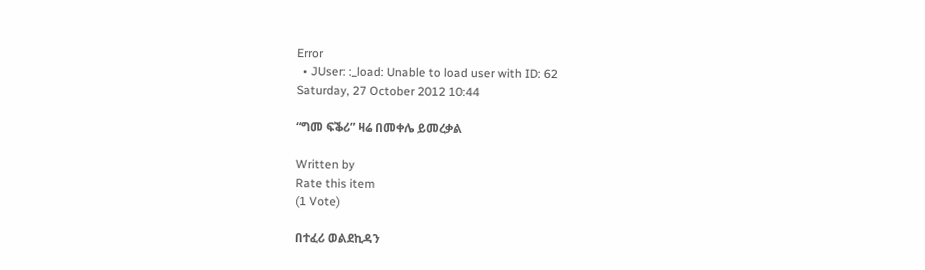Error
  • JUser: :_load: Unable to load user with ID: 62
Saturday, 27 October 2012 10:44

“ግመ ፍቕሪ” ዛሬ በመቀሌ ይመረቃል

Written by
Rate this item
(1 Vote)

በተፈሪ ወልደኪዳን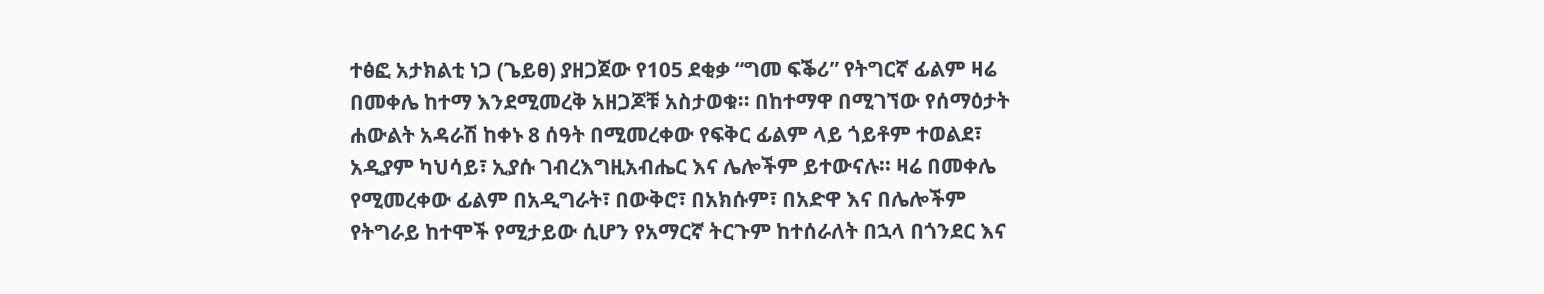ተፅፎ አታክልቲ ነጋ (ጌይፀ) ያዘጋጀው የ105 ደቂቃ “ግመ ፍቕሪ” የትግርኛ ፊልም ዛሬ በመቀሌ ከተማ እንደሚመረቅ አዘጋጆቹ አስታወቁ፡፡ በከተማዋ በሚገኘው የሰማዕታት ሐውልት አዳራሽ ከቀኑ 8 ሰዓት በሚመረቀው የፍቅር ፊልም ላይ ጎይቶም ተወልደ፣ አዲያም ካህሳይ፣ ኢያሱ ገብረእግዚአብሔር እና ሌሎችም ይተውናሉ፡፡ ዛሬ በመቀሌ የሚመረቀው ፊልም በአዲግራት፣ በውቅሮ፣ በአክሱም፣ በአድዋ እና በሌሎችም የትግራይ ከተሞች የሚታይው ሲሆን የአማርኛ ትርጉም ከተሰራለት በኋላ በጎንደር እና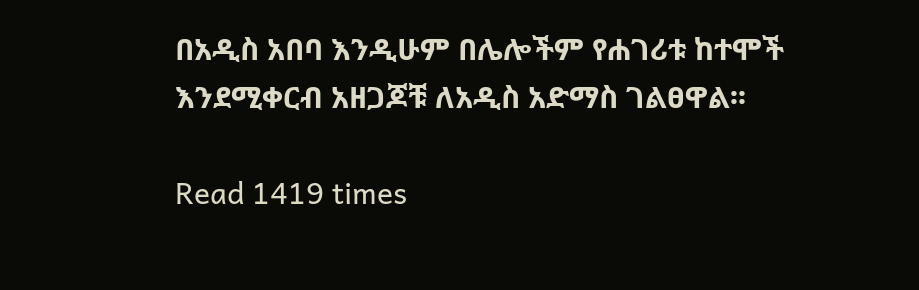በአዲስ አበባ እንዲሁም በሌሎችም የሐገሪቱ ከተሞች እንደሚቀርብ አዘጋጆቹ ለአዲስ አድማስ ገልፀዋል፡፡

Read 1419 times